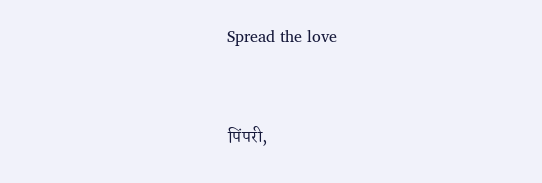Spread the love



पिंपरी,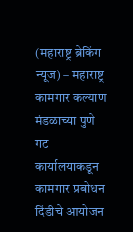(महाराष्ट्र ब्रेकिंग न्यूज) – महाराष्ट्र कामगार कल्याण मंडळाच्या पुणे गट कार्यालयाकडून कामगार प्रबोधन दिंडीचे आयोजन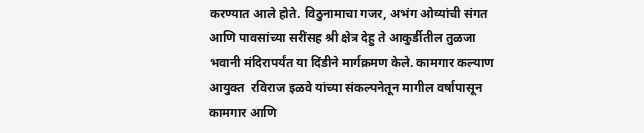करण्यात आले होते. विठुनामाचा गजर, अभंग ओव्यांची संगत आणि पावसांच्या सरींसह श्री क्षेत्र देहु ते आकुर्डीतील तुळजा भवानी मंदिरापर्यंत या दिंडीने मार्गक्रमण केले. कामगार कल्याण आयुक्त  रविराज इळवे यांच्या संकल्पनेतून मागील वर्षापासून कामगार आणि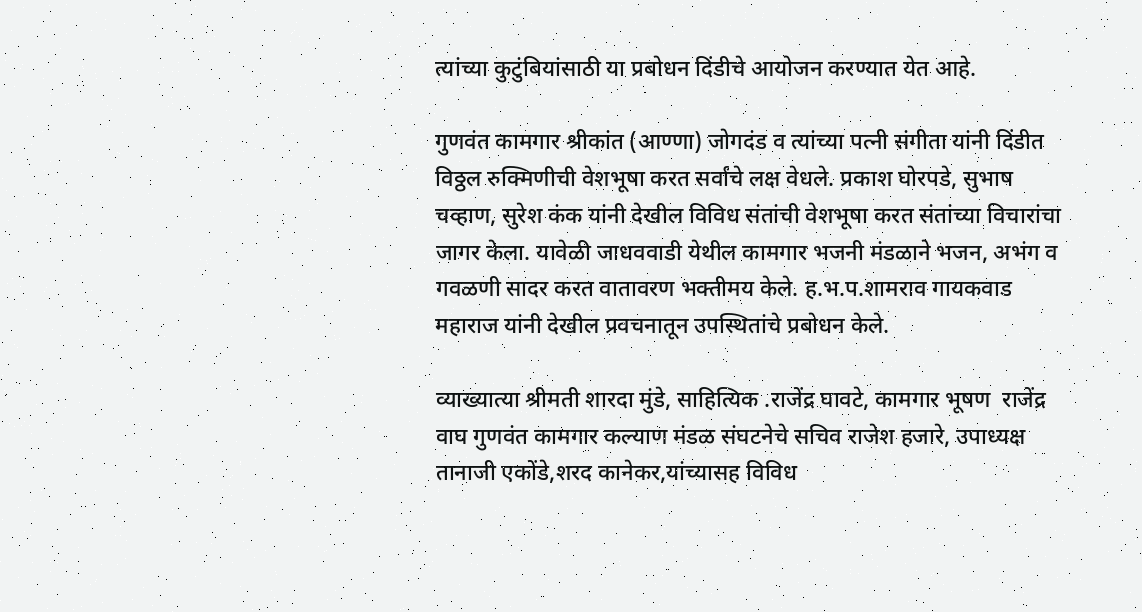त्यांच्या कुटुंबियांसाठी या प्रबोधन दिंडीचे आयोजन करण्यात येत आहे.

गुणवंत कामगार श्रीकांत (आण्णा) जोगदंड व त्यांच्या पत्नी संगीता यांनी दिंडीत विठ्ठल रुक्मिणीची वेशभूषा करत सर्वांचे लक्ष वेधले. प्रकाश घोरपडे, सुभाष चव्हाण, सुरेश कंक यांनी देखील विविध संतांची वेशभूषा करत संतांच्या विचारांचा जागर केला. यावेळी जाधववाडी येथील कामगार भजनी मंडळाने भजन, अभंग व गवळणी सादर करत वातावरण भक्तीमय केले. ह.भ.प.शामराव गायकवाड महाराज यांनी देखील प्रवचनातून उपस्थितांचे प्रबोधन केले.

व्याख्यात्या श्रीमती शारदा मुंडे, साहित्यिक .राजेंद्र घावटे, कामगार भूषण  राजेंद्र वाघ गुणवंत कामगार कल्याण मंडळ संघटनेचे सचिव राजेश हजारे, उपाध्यक्ष तानाजी एकोंडे,शरद कानेकर,यांच्यासह विविध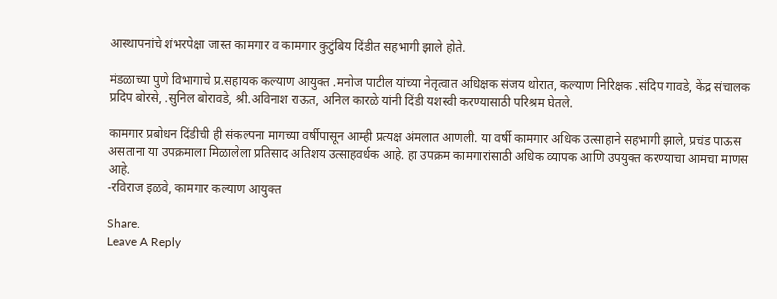आस्थापनांचे शंभरपेक्षा जास्त कामगार व कामगार कुटुंबिय दिंडीत सहभागी झाले होते.

मंडळाच्या पुणे विभागाचे प्र.सहायक कल्याण आयुक्त .मनोज पाटील यांच्या नेतृत्वात अधिक्षक संजय थोरात, कल्याण निरिक्षक .संदिप गावडे, केंद्र संचालक प्रदिप बोरसे, .सुनिल बोरावडे, श्री.अविनाश राऊत, अनिल कारळे यांनी दिंडी यशस्वी करण्यासाठी परिश्रम घेतले.

कामगार प्रबोधन दिंडीची ही संकल्पना मागच्या वर्षीपासून आम्ही प्रत्यक्ष अंमलात आणली. या वर्षी कामगार अधिक उत्साहाने सहभागी झाले, प्रचंड पाऊस असताना या उपक्रमाला मिळालेला प्रतिसाद अतिशय उत्साहवर्धक आहे. हा उपक्रम कामगारांसाठी अधिक व्यापक आणि उपयुक्त करण्याचा आमचा माणस आहे‌.
-रविराज इळवे, कामगार कल्याण आयुक्त

Share.
Leave A Reply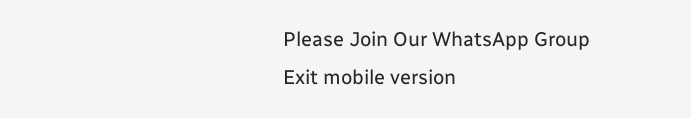Please Join Our WhatsApp Group
Exit mobile version